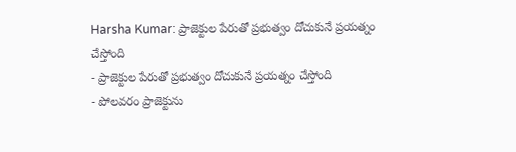Harsha Kumar: ప్రాజెక్టుల పేరుతో ప్రభుత్వం దోచుకునే ప్రయత్నం చేస్తోంది
- ప్రాజెక్టుల పేరుతో ప్రభుత్వం దోచుకునే ప్రయత్నం చేస్తోంది
- పోలవరం ప్రాజెక్టును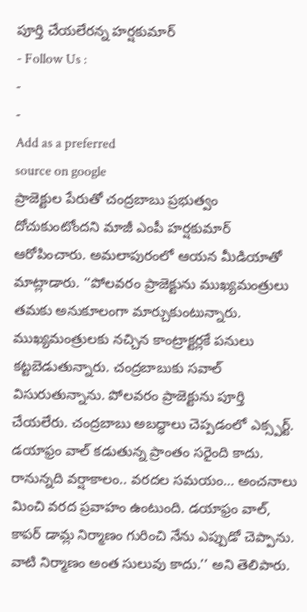పూర్తి చేయలేరన్న హర్షకుమార్
- Follow Us :
-
-
Add as a preferred
source on google
ప్రాజెక్టుల పేరుతో చంద్రబాబు ప్రభుత్వం దోచుకుంటోందని మాజీ ఎంపీ హర్షకుమార్ ఆరోపించారు. అమలాపురంలో ఆయన మీడియాతో మాట్లాడారు. ‘‘పోలవరం ప్రాజెక్టును ముఖ్యమంత్రులు తమకు అనుకూలంగా మార్చుకుంటున్నారు. ముఖ్యమంత్రులకు నచ్చిన కాంట్రాక్టర్లకే పనులు కట్టబెడుతున్నారు. చంద్రబాబుకు సవాల్ విసురుతున్నాను. పోలవరం ప్రాజెక్టును పూర్తి చేయలేరు. చంద్రబాబు అబద్ధాలు చెప్పడంలో ఎక్స్పర్ట్. డయాఫ్రం వాల్ కడుతున్న ప్రాంతం సరైంది కాదు. రానున్నది వర్షాకాలం.. వరదల సమయం… అంచనాలు మించి వరద ప్రవాహం ఉంటుంది. డయాఫ్రం వాల్, కాపర్ డామ్ల నిర్మాణం గురించి నేను ఎప్పుడో చెప్పాను. వాటి నిర్మాణం అంత సులువు కాదు.’’ అని తెలిపారు.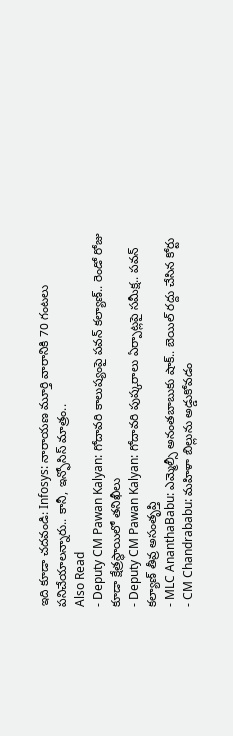ఇది కూడా చదవండి: Infosys: నారాయణ మూర్తి వారానికి 70 గంటలు పనిచేయాలన్నారు.. కానీ, ఇన్ఫోసిస్ మాత్రం..
Also Read
- Deputy CM Pawan Kalyan: గోదావరి కాలుష్యంపై పవన్ కల్యాణ్.. రెండో రోజు కూడా క్షేత్రస్థాయిలో తనిఖీలు
- Deputy CM Pawan Kalyan: గోదావరి పుష్కరాలు ఏర్పాట్లపై సమీక్ష.. పవన్ కల్యాణ్ తీవ్ర అసంతృప్తి
- MLC AnanthaBabu: ఎమ్మెల్సీ అనంతబాబుకు షాక్.. బెయిల్ రద్దు చేసిన కోర్టు
- CM Chandrababu: మహిళా బిల్లును అడ్డుకోవడం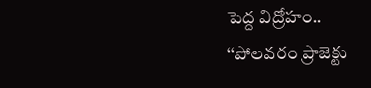పెద్ద విద్రోహం..
‘‘పోలవరం ప్రాజెక్టు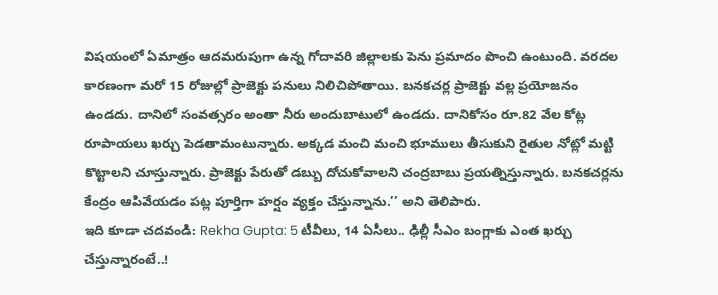విషయంలో ఏమాత్రం ఆదమరుపుగా ఉన్న గోదావరి జిల్లాలకు పెను ప్రమాదం పొంచి ఉంటుంది. వరదల కారణంగా మరో 15 రోజుల్లో ప్రాజెక్టు పనులు నిలిచిపోతాయి. బనకచర్ల ప్రాజెక్టు వల్ల ప్రయోజనం ఉండదు. దానిలో సంవత్సరం అంతా నీరు అందుబాటులో ఉండదు. దానికోసం రూ.82 వేల కోట్ల రూపాయలు ఖర్చు పెడతామంటున్నారు. అక్కడ మంచి మంచి భూములు తీసుకుని రైతుల నోట్లో మట్టి కొట్టాలని చూస్తున్నారు. ప్రాజెక్టు పేరుతో డబ్బు దోచుకోవాలని చంద్రబాబు ప్రయత్నిస్తున్నారు. బనకచర్లను కేంద్రం ఆపివేయడం పట్ల పూర్తిగా హర్షం వ్యక్తం చేస్తున్నాను.’’ అని తెలిపారు.
ఇది కూడా చదవండి: Rekha Gupta: 5 టీవీలు, 14 ఏసీలు.. ఢిల్లీ సీఎం బంగ్లాకు ఎంత ఖర్చు చేస్తున్నారంటే..!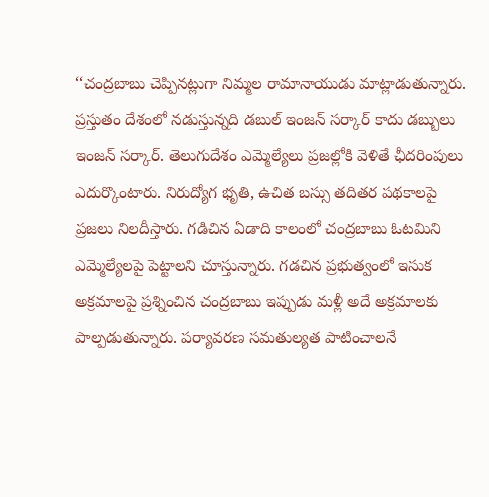‘‘చంద్రబాబు చెప్పినట్లుగా నిమ్మల రామానాయుడు మాట్లాడుతున్నారు. ప్రస్తుతం దేశంలో నడుస్తున్నది డబుల్ ఇంజన్ సర్కార్ కాదు డబ్బులు ఇంజన్ సర్కార్. తెలుగుదేశం ఎమ్మెల్యేలు ప్రజల్లోకి వెళితే ఛీదరింపులు ఎదుర్కొంటారు. నిరుద్యోగ భృతి, ఉచిత బస్సు తదితర పథకాలపై ప్రజలు నిలదీస్తారు. గడిచిన ఏడాది కాలంలో చంద్రబాబు ఓటమిని ఎమ్మెల్యేలపై పెట్టాలని చూస్తున్నారు. గడచిన ప్రభుత్వంలో ఇసుక అక్రమాలపై ప్రశ్నించిన చంద్రబాబు ఇప్పుడు మళ్లీ అదే అక్రమాలకు పాల్పడుతున్నారు. పర్యావరణ సమతుల్యత పాటించాలనే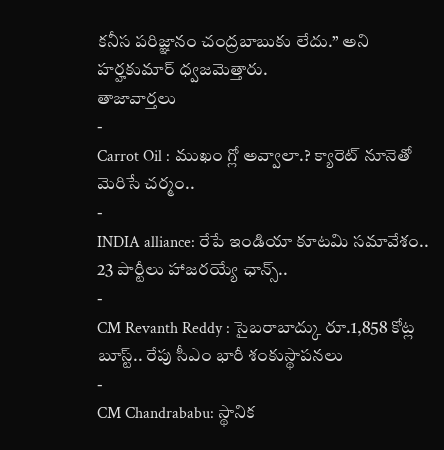కనీస పరిజ్ఞానం చంద్రబాబుకు లేదు.’’ అని హర్హకుమార్ ధ్వజమెత్తారు.
తాజావార్తలు
-
Carrot Oil : ముఖం గ్లో అవ్వాలా.? క్యారెట్ నూనెతో మెరిసే చర్మం..
-
INDIA alliance: రేపే ఇండియా కూటమి సమావేశం.. 23 పార్టీలు హాజరయ్యే ఛాన్స్..
-
CM Revanth Reddy : సైబరాబాద్కు రూ.1,858 కోట్ల బూస్ట్.. రేపు సీఎం భారీ శంకుస్థాపనలు
-
CM Chandrababu: స్థానిక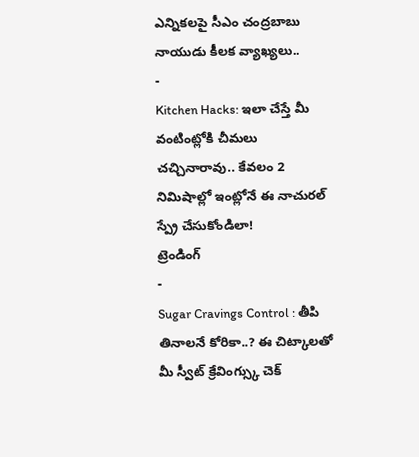ఎన్నికలపై సీఎం చంద్రబాబు నాయుడు కీలక వ్యాఖ్యలు..
-
Kitchen Hacks: ఇలా చేస్తే మీ వంటింట్లోకి చీమలు చచ్చినారావు.. కేవలం 2 నిమిషాల్లో ఇంట్లోనే ఈ నాచురల్ స్ప్రే చేసుకోండిలా!
ట్రెండింగ్
-
Sugar Cravings Control : తీపి తినాలనే కోరికా..? ఈ చిట్కాలతో మీ స్వీట్ క్రేవింగ్స్కు చెక్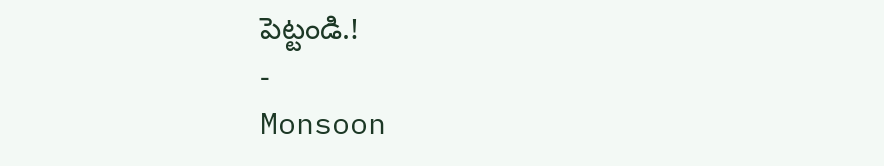పెట్టండి.!
-
Monsoon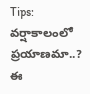Tips: వర్షాకాలంలో ప్రయాణమా..? ఈ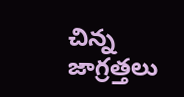చిన్న జాగ్రత్తలు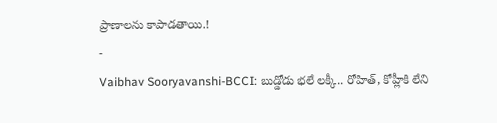ప్రాణాలను కాపాడతాయి.!
-
Vaibhav Sooryavanshi-BCCI: బుడ్డోడు భలే లక్కీ.. రోహిత్, కోహ్లీకి లేని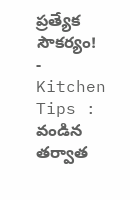ప్రత్యేక సౌకర్యం!
-
Kitchen Tips : వండిన తర్వాత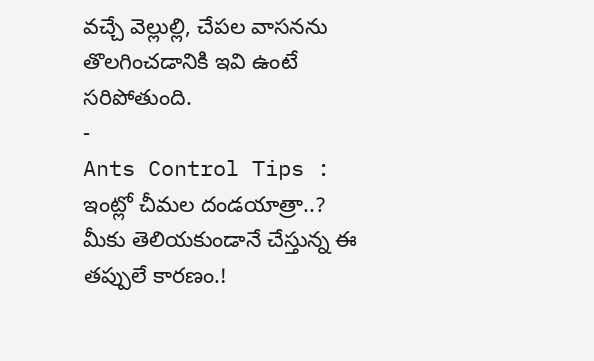వచ్చే వెల్లుల్లి, చేపల వాసనను తొలగించడానికి ఇవి ఉంటే సరిపోతుంది.
-
Ants Control Tips : ఇంట్లో చీమల దండయాత్రా..? మీకు తెలియకుండానే చేస్తున్న ఈ తప్పులే కారణం.!